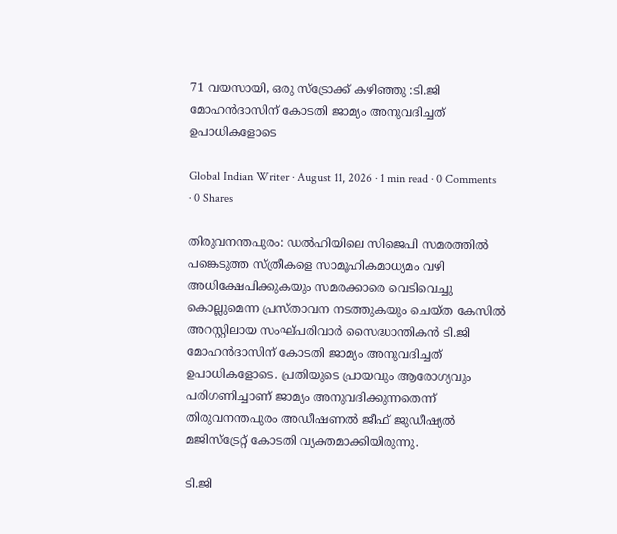71 വയസായി, ഒരു സ്‌ട്രോക്ക് കഴിഞ്ഞു :ടി.ജി മോഹന്‍ദാസിന് കോടതി ജാമ്യം അനുവദിച്ചത് ഉപാധികളോടെ

Global Indian Writer · August 11, 2026 · 1 min read · 0 Comments · 0 Shares

തിരുവനന്തപുരം: ഡല്‍ഹിയിലെ സിജെപി സമരത്തില്‍ പങ്കെടുത്ത സ്ത്രീകളെ സാമൂഹികമാധ്യമം വഴി അധിക്ഷേപിക്കുകയും സമരക്കാരെ വെടിവെച്ചു കൊല്ലുമെന്ന പ്രസ്താവന നടത്തുകയും ചെയ്ത കേസില്‍ അറസ്റ്റിലായ സംഘ്പരിവാര്‍ സൈദ്ധാന്തികന്‍ ടി.ജി മോഹന്‍ദാസിന് കോടതി ജാമ്യം അനുവദിച്ചത് ഉപാധികളോടെ. പ്രതിയുടെ പ്രായവും ആരോഗ്യവും പരിഗണിച്ചാണ് ജാമ്യം അനുവദിക്കുന്നതെന്ന് തിരുവനന്തപുരം അഡീഷണല്‍ ജീഫ് ജുഡീഷ്യല്‍ മജിസ്‌ട്രേറ്റ് കോടതി വ്യക്തമാക്കിയിരുന്നു.

ടി.ജി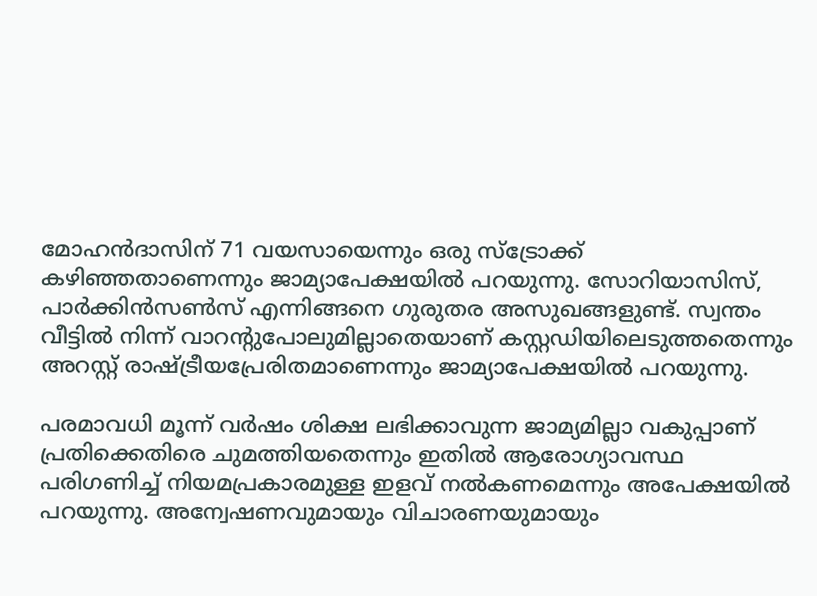മോഹന്‍ദാസിന് 71 വയസായെന്നും ഒരു സ്‌ട്രോക്ക് കഴിഞ്ഞതാണെന്നും ജാമ്യാപേക്ഷയില്‍ പറയുന്നു. സോറിയാസിസ്, പാര്‍ക്കിന്‍സണ്‍സ് എന്നിങ്ങനെ ഗുരുതര അസുഖങ്ങളുണ്ട്. സ്വന്തം വീട്ടില്‍ നിന്ന് വാറന്റുപോലുമില്ലാതെയാണ് കസ്റ്റഡിയിലെടുത്തതെന്നും അറസ്റ്റ് രാഷ്ട്രീയപ്രേരിതമാണെന്നും ജാമ്യാപേക്ഷയില്‍ പറയുന്നു.

പരമാവധി മൂന്ന് വര്‍ഷം ശിക്ഷ ലഭിക്കാവുന്ന ജാമ്യമില്ലാ വകുപ്പാണ് പ്രതിക്കെതിരെ ചുമത്തിയതെന്നും ഇതില്‍ ആരോഗ്യാവസ്ഥ പരിഗണിച്ച് നിയമപ്രകാരമുള്ള ഇളവ് നല്‍കണമെന്നും അപേക്ഷയില്‍ പറയുന്നു. അന്വേഷണവുമായും വിചാരണയുമായും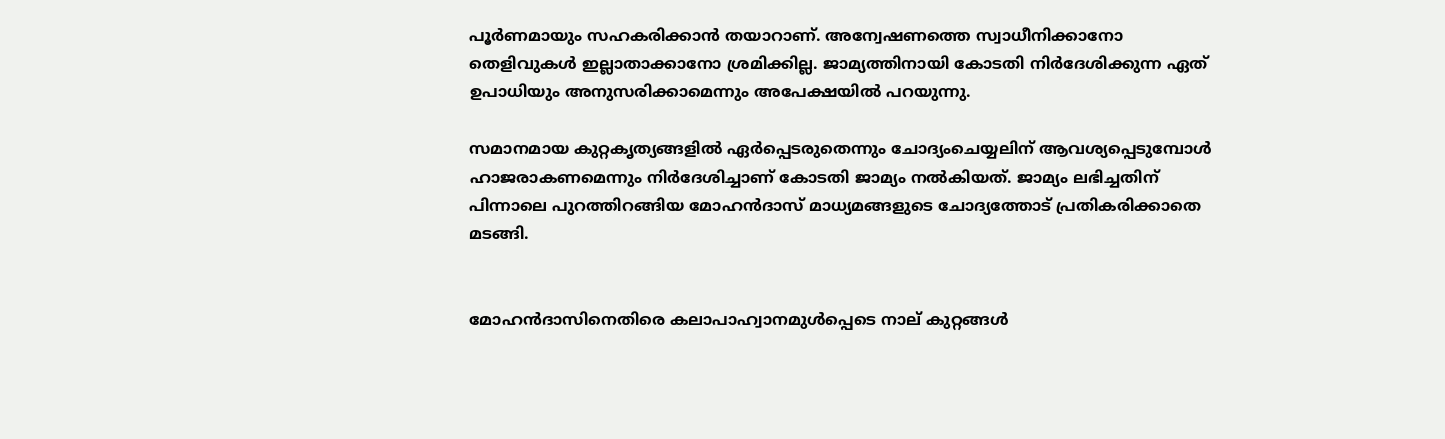പൂര്‍ണമായും സഹകരിക്കാന്‍ തയാറാണ്. അന്വേഷണത്തെ സ്വാധീനിക്കാനോ തെളിവുകള്‍ ഇല്ലാതാക്കാനോ ശ്രമിക്കില്ല. ജാമ്യത്തിനായി കോടതി നിര്‍ദേശിക്കുന്ന ഏത് ഉപാധിയും അനുസരിക്കാമെന്നും അപേക്ഷയില്‍ പറയുന്നു.

സമാനമായ കുറ്റകൃത്യങ്ങളില്‍ ഏര്‍പ്പെടരുതെന്നും ചോദ്യംചെയ്യലിന് ആവശ്യപ്പെടുമ്പോള്‍ ഹാജരാകണമെന്നും നിര്‍ദേശിച്ചാണ് കോടതി ജാമ്യം നല്‍കിയത്. ജാമ്യം ലഭിച്ചതിന് പിന്നാലെ പുറത്തിറങ്ങിയ മോഹന്‍ദാസ് മാധ്യമങ്ങളുടെ ചോദ്യത്തോട് പ്രതികരിക്കാതെ മടങ്ങി.


മോഹന്‍ദാസിനെതിരെ കലാപാഹ്വാനമുള്‍പ്പെടെ നാല് കുറ്റങ്ങള്‍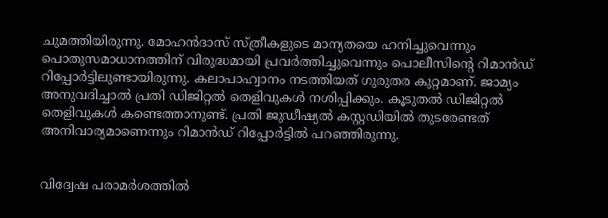ചുമത്തിയിരുന്നു. മോഹന്‍ദാസ് സ്ത്രീകളുടെ മാന്യതയെ ഹനിച്ചുവെന്നും പൊതുസമാധാനത്തിന് വിരുദ്ധമായി പ്രവര്‍ത്തിച്ചുവെന്നും പൊലീസിന്റെ റിമാന്‍ഡ് റിപ്പോര്‍ട്ടിലുണ്ടായിരുന്നു. കലാപാഹ്വാനം നടത്തിയത് ഗുരുതര കുറ്റമാണ്. ജാമ്യം അനുവദിച്ചാല്‍ പ്രതി ഡിജിറ്റല്‍ തെളിവുകള്‍ നശിപ്പിക്കും. കൂടുതല്‍ ഡിജിറ്റല്‍ തെളിവുകള്‍ കണ്ടെത്താനുണ്ട്. പ്രതി ജുഡീഷ്യല്‍ കസ്റ്റഡിയില്‍ തുടരേണ്ടത് അനിവാര്യമാണെന്നും റിമാന്‍ഡ് റിപ്പോര്‍ട്ടില്‍ പറഞ്ഞിരുന്നു.


വിദ്വേഷ പരാമര്‍ശത്തില്‍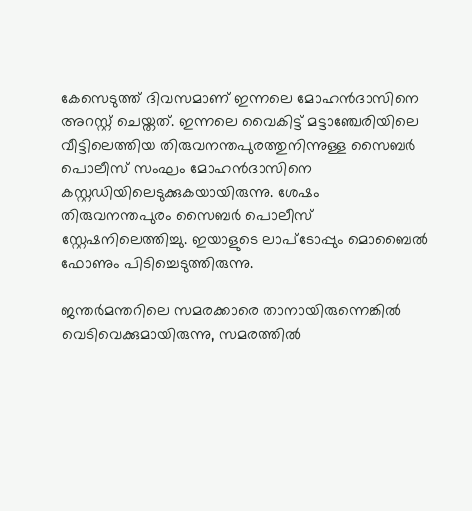കേസെടുത്ത് ദിവസമാണ് ഇന്നലെ മോഹന്‍ദാസിനെ അറസ്റ്റ് ചെയ്തത്. ഇന്നലെ വൈകിട്ട് മട്ടാഞ്ചേരിയിലെ വീട്ടിലെത്തിയ തിരുവനന്തപുരത്തുനിന്നുള്ള സൈബര്‍ പൊലീസ് സംഘം മോഹന്‍ദാസിനെ കസ്റ്റഡിയിലെടുക്കുകയായിരുന്നു. ശേഷം തിരുവനന്തപുരം സൈബര്‍ പൊലീസ് സ്റ്റേഷനിലെത്തിച്ചു. ഇയാളുടെ ലാപ്‌ടോപ്പും മൊബൈല്‍ ഫോണും പിടിച്ചെടുത്തിരുന്നു.

ജന്തര്‍മന്തറിലെ സമരക്കാരെ താനായിരുന്നെങ്കില്‍ വെടിവെക്കുമായിരുന്നു, സമരത്തില്‍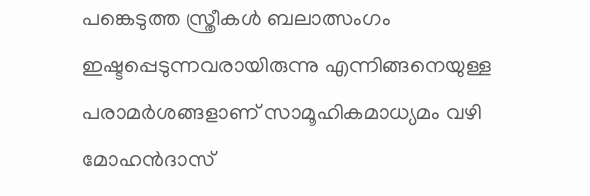പങ്കെടുത്ത സ്ത്രീകള്‍ ബലാത്സംഗം ഇഷ്ടപ്പെടുന്നവരായിരുന്നു എന്നിങ്ങനെയുള്ള പരാമര്‍ശങ്ങളാണ് സാമൂഹികമാധ്യമം വഴി മോഹന്‍ദാസ്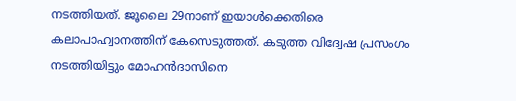നടത്തിയത്. ജൂലൈ 29നാണ് ഇയാള്‍ക്കെതിരെ കലാപാഹ്വാനത്തിന് കേസെടുത്തത്. കടുത്ത വിദ്വേഷ പ്രസംഗം നടത്തിയിട്ടും മോഹന്‍ദാസിനെ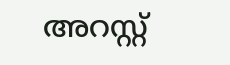അറസ്റ്റ്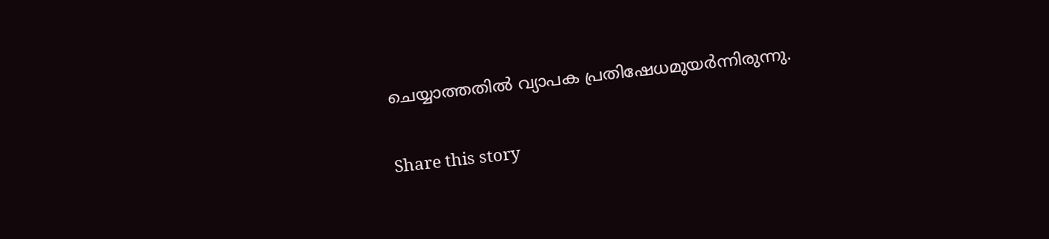ചെയ്യാത്തതില്‍ വ്യാപക പ്രതിഷേധമുയര്‍ന്നിരുന്നു.

Share this story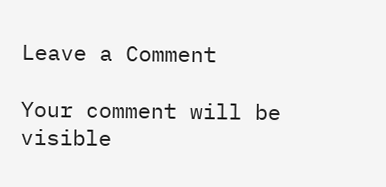Leave a Comment

Your comment will be visible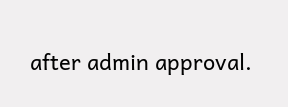after admin approval.